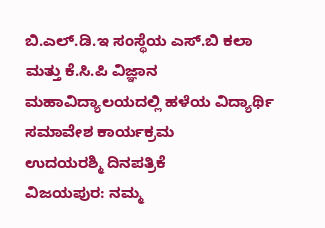ಬಿ.ಎಲ್.ಡಿ.ಇ ಸಂಸ್ಥೆಯ ಎಸ್.ಬಿ ಕಲಾ ಮತ್ತು ಕೆ.ಸಿ.ಪಿ ವಿಜ್ಞಾನ ಮಹಾವಿದ್ಯಾಲಯದಲ್ಲಿ ಹಳೆಯ ವಿದ್ಯಾರ್ಥಿ ಸಮಾವೇಶ ಕಾರ್ಯಕ್ರಮ
ಉದಯರಶ್ಮಿ ದಿನಪತ್ರಿಕೆ
ವಿಜಯಪುರ: ನಮ್ಮ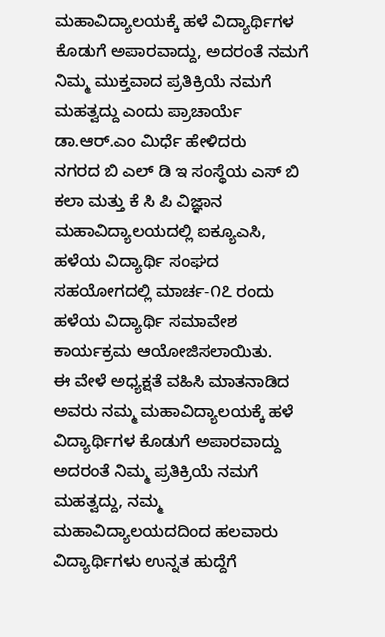ಮಹಾವಿದ್ಯಾಲಯಕ್ಕೆ ಹಳೆ ವಿದ್ಯಾರ್ಥಿಗಳ ಕೊಡುಗೆ ಅಪಾರವಾದ್ದು, ಅದರಂತೆ ನಮಗೆ ನಿಮ್ಮ ಮುಕ್ತವಾದ ಪ್ರತಿಕ್ರಿಯೆ ನಮಗೆ ಮಹತ್ವದ್ದು ಎಂದು ಪ್ರಾಚಾರ್ಯೆ ಡಾ.ಆರ್.ಎಂ ಮಿರ್ಧೆ ಹೇಳಿದರು
ನಗರದ ಬಿ ಎಲ್ ಡಿ ಇ ಸಂಸ್ಥೆಯ ಎಸ್ ಬಿ ಕಲಾ ಮತ್ತು ಕೆ ಸಿ ಪಿ ವಿಜ್ಞಾನ ಮಹಾವಿದ್ಯಾಲಯದಲ್ಲಿ ಐಕ್ಯೂಎಸಿ, ಹಳೆಯ ವಿದ್ಯಾರ್ಥಿ ಸಂಘದ ಸಹಯೋಗದಲ್ಲಿ ಮಾರ್ಚ-೧೭ ರಂದು ಹಳೆಯ ವಿದ್ಯಾರ್ಥಿ ಸಮಾವೇಶ ಕಾರ್ಯಕ್ರಮ ಆಯೋಜಿಸಲಾಯಿತು.
ಈ ವೇಳೆ ಅಧ್ಯಕ್ಷತೆ ವಹಿಸಿ ಮಾತನಾಡಿದ ಅವರು ನಮ್ಮ ಮಹಾವಿದ್ಯಾಲಯಕ್ಕೆ ಹಳೆ ವಿದ್ಯಾರ್ಥಿಗಳ ಕೊಡುಗೆ ಅಪಾರವಾದ್ದು ಅದರಂತೆ ನಿಮ್ಮ ಪ್ರತಿಕ್ರಿಯೆ ನಮಗೆ ಮಹತ್ವದ್ದು, ನಮ್ಮ ಮಹಾವಿದ್ಯಾಲಯದದಿಂದ ಹಲವಾರು ವಿದ್ಯಾರ್ಥಿಗಳು ಉನ್ನತ ಹುದ್ದೆಗೆ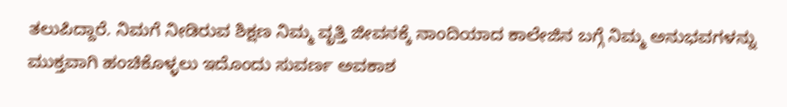ತಲುಪಿದ್ದಾರೆ. ನಿಮಗೆ ನೀಡಿರುವ ಶಿಕ್ಷಣ ನಿಮ್ಮ ವೃತ್ತಿ ಜೀವನಕ್ಕೆ ನಾಂದಿಯಾದ ಕಾಲೇಜಿನ ಬಗ್ಗೆ ನಿಮ್ಮ ಅನುಭವಗಳನ್ನು ಮುಕ್ತವಾಗಿ ಹಂಚಿಕೊಳ್ಳಲು ಇದೊಂದು ಸುವರ್ಣ ಅವಕಾಶ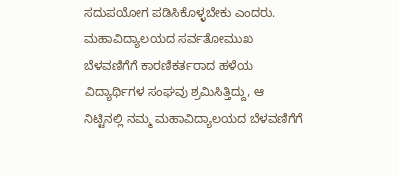ಸದುಪಯೋಗ ಪಡಿಸಿಕೊಳ್ಳಬೇಕು ಎಂದರು.
ಮಹಾವಿದ್ಯಾಲಯದ ಸರ್ವತೋಮುಖ ಬೆಳವಣಿಗೆಗೆ ಕಾರಣಿಕರ್ತರಾದ ಹಳೆಯ ವಿದ್ಯಾರ್ಥಿಗಳ ಸಂಘವು ಶ್ರಮಿಸಿತ್ತಿದ್ದು, ಆ ನಿಟ್ಟಿನಲ್ಲಿ ನಮ್ಮ ಮಹಾವಿದ್ಯಾಲಯದ ಬೆಳವಣಿಗೆಗೆ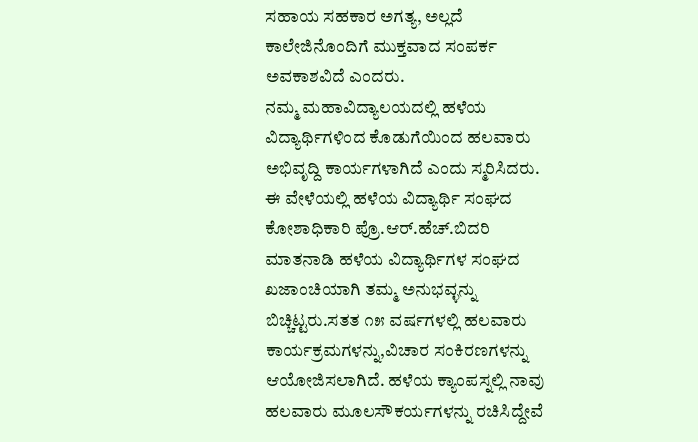ಸಹಾಯ ಸಹಕಾರ ಅಗತ್ಯ, ಅಲ್ಲದೆ ಕಾಲೇಜಿನೊಂದಿಗೆ ಮುಕ್ತವಾದ ಸಂಪರ್ಕ ಅವಕಾಶವಿದೆ ಎಂದರು.
ನಮ್ಮ ಮಹಾವಿದ್ಯಾಲಯದಲ್ಲಿ ಹಳೆಯ ವಿದ್ಯಾರ್ಥಿಗಳಿಂದ ಕೊಡುಗೆಯಿಂದ ಹಲವಾರು ಅಭಿವೃದ್ದಿ ಕಾರ್ಯಗಳಾಗಿದೆ ಎಂದು ಸ್ಮರಿಸಿದರು.
ಈ ವೇಳೆಯಲ್ಲಿ ಹಳೆಯ ವಿದ್ಯಾರ್ಥಿ ಸಂಘದ ಕೋಶಾಧಿಕಾರಿ ಪ್ರೊ.ಆರ್.ಹೆಚ್.ಬಿದರಿ ಮಾತನಾಡಿ ಹಳೆಯ ವಿದ್ಯಾರ್ಥಿಗಳ ಸಂಘದ ಖಜಾಂಚಿಯಾಗಿ ತಮ್ಮ ಅನುಭವ್ಳನ್ನು ಬಿಚ್ಚಿಟ್ಟರು.ಸತತ ೧೫ ವರ್ಷಗಳಲ್ಲಿ ಹಲವಾರು ಕಾರ್ಯಕ್ರಮಗಳನ್ನು,ವಿಚಾರ ಸಂಕಿರಣಗಳನ್ನು ಆಯೋಜಿಸಲಾಗಿದೆ. ಹಳೆಯ ಕ್ಯಾಂಪಸ್ನಲ್ಲಿ ನಾವು ಹಲವಾರು ಮೂಲಸೌಕರ್ಯಗಳನ್ನು ರಚಿಸಿದ್ದೇವೆ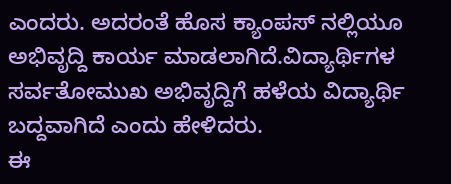ಎಂದರು. ಅದರಂತೆ ಹೊಸ ಕ್ಯಾಂಪಸ್ ನಲ್ಲಿಯೂ ಅಭಿವೃದ್ದಿ ಕಾರ್ಯ ಮಾಡಲಾಗಿದೆ.ವಿದ್ಯಾರ್ಥಿಗಳ ಸರ್ವತೋಮುಖ ಅಭಿವೃದ್ದಿಗೆ ಹಳೆಯ ವಿದ್ಯಾರ್ಥಿ ಬದ್ದವಾಗಿದೆ ಎಂದು ಹೇಳಿದರು.
ಈ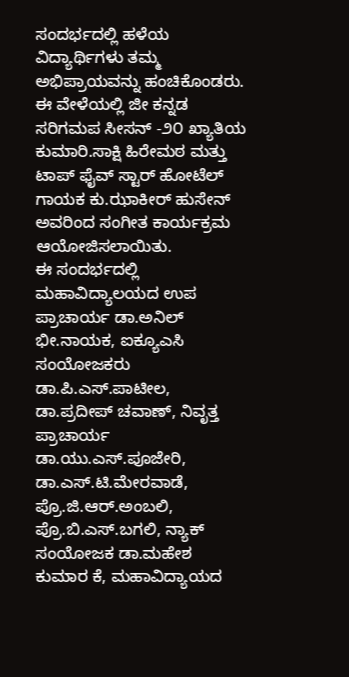ಸಂದರ್ಭದಲ್ಲಿ ಹಳೆಯ ವಿದ್ಯಾರ್ಥಿಗಳು ತಮ್ಮ ಅಭಿಪ್ರಾಯವನ್ನು ಹಂಚಿಕೊಂಡರು.
ಈ ವೇಳೆಯಲ್ಲಿ ಜೀ ಕನ್ನಡ ಸರಿಗಮಪ ಸೀಸನ್ -೨೦ ಖ್ಯಾತಿಯ ಕುಮಾರಿ.ಸಾಕ್ಷಿ ಹಿರೇಮಠ ಮತ್ತು ಟಾಪ್ ಫೈವ್ ಸ್ಟಾರ್ ಹೋಟೆಲ್ ಗಾಯಕ ಕು.ಝಾಕೀರ್ ಹುಸೇನ್ ಅವರಿಂದ ಸಂಗೀತ ಕಾರ್ಯಕ್ರಮ ಆಯೋಜಿಸಲಾಯಿತು.
ಈ ಸಂದರ್ಭದಲ್ಲಿ ಮಹಾವಿದ್ಯಾಲಯದ ಉಪ ಪ್ರಾಚಾರ್ಯ ಡಾ.ಅನಿಲ್ ಭೀ.ನಾಯಕ, ಐಕ್ಯೂಎಸಿ ಸಂಯೋಜಕರು ಡಾ.ಪಿ.ಎಸ್.ಪಾಟೀಲ, ಡಾ.ಪ್ರದೀಪ್ ಚವಾಣ್, ನಿವೃತ್ತ ಪ್ರಾಚಾರ್ಯ ಡಾ.ಯು.ಎಸ್.ಪೂಜೇರಿ, ಡಾ.ಎಸ್.ಟಿ.ಮೇರವಾಡೆ, ಪ್ರೊ.ಜಿ.ಆರ್.ಅಂಬಲಿ, ಪ್ರೊ.ಬಿ.ಎಸ್.ಬಗಲಿ, ನ್ಯಾಕ್ ಸಂಯೋಜಕ ಡಾ.ಮಹೇಶ ಕುಮಾರ ಕೆ, ಮಹಾವಿದ್ಯಾಯದ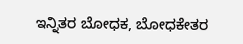ಇನ್ನಿತರ ಬೋಧಕ, ಬೋಧಕೇತರ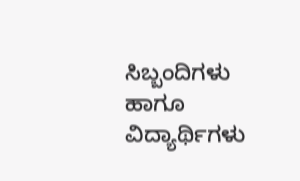ಸಿಬ್ಬಂದಿಗಳು ಹಾಗೂ ವಿದ್ಯಾರ್ಥಿಗಳು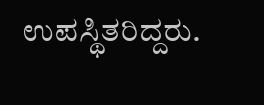ಉಪಸ್ಥಿತರಿದ್ದರು.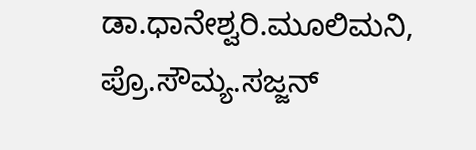ಡಾ.ಧಾನೇಶ್ವರಿ.ಮೂಲಿಮನಿ, ಪ್ರೊ.ಸೌಮ್ಯ.ಸಜ್ಜನ್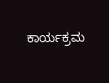ಕಾರ್ಯಕ್ರಮ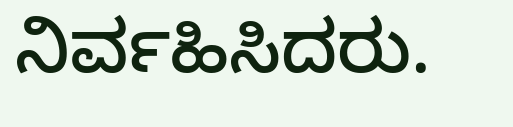ನಿರ್ವಹಿಸಿದರು.